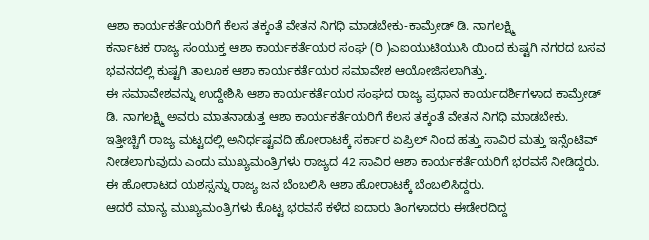ಆಶಾ ಕಾರ್ಯಕರ್ತೆಯರಿಗೆ ಕೆಲಸ ತಕ್ಕಂತೆ ವೇತನ ನಿಗಧಿ ಮಾಡಬೇಕು-ಕಾಮ್ರೇಡ್ ಡಿ. ನಾಗಲಕ್ಷ್ಮಿ
ಕರ್ನಾಟಕ ರಾಜ್ಯ ಸಂಯುಕ್ತ ಆಶಾ ಕಾರ್ಯಕರ್ತೆಯರ ಸಂಘ (ರಿ )ಎಐಯುಟಿಯುಸಿ ಯಿಂದ ಕುಷ್ಟಗಿ ನಗರದ ಬಸವ ಭವನದಲ್ಲಿ ಕುಷ್ಟಗಿ ತಾಲೂಕ ಆಶಾ ಕಾರ್ಯಕರ್ತೆಯರ ಸಮಾವೇಶ ಆಯೋಜಿಸಲಾಗಿತ್ತು.
ಈ ಸಮಾವೇಶವನ್ನು ಉದ್ದೇಶಿಸಿ ಆಶಾ ಕಾರ್ಯಕರ್ತೆಯರ ಸಂಘದ ರಾಜ್ಯ ಪ್ರಧಾನ ಕಾರ್ಯದರ್ಶಿಗಳಾದ ಕಾಮ್ರೇಡ್ ಡಿ. ನಾಗಲಕ್ಷ್ಮಿ ಅವರು ಮಾತನಾಡುತ್ತ ಆಶಾ ಕಾರ್ಯಕರ್ತೆಯರಿಗೆ ಕೆಲಸ ತಕ್ಕಂತೆ ವೇತನ ನಿಗಧಿ ಮಾಡಬೇಕು.
ಇತ್ತೀಚ್ಚಿಗೆ ರಾಜ್ಯ ಮಟ್ಟದಲ್ಲಿ ಅನಿರ್ಧಷ್ಟವದಿ ಹೋರಾಟಕ್ಕೆ ಸರ್ಕಾರ ಏಪ್ರಿಲ್ ನಿಂದ ಹತ್ತು ಸಾವಿರ ಮತ್ತು ಇನ್ಸೆಂಟಿವ್
ನೀಡಲಾಗುವುದು ಎಂದು ಮುಖ್ಯಮಂತ್ರಿಗಳು ರಾಜ್ಯದ 42 ಸಾವಿರ ಆಶಾ ಕಾರ್ಯಕರ್ತೆಯರಿಗೆ ಭರವಸೆ ನೀಡಿದ್ದರು. ಈ ಹೋರಾಟದ ಯಶಸ್ಸನ್ನು ರಾಜ್ಯ ಜನ ಬೆಂಬಲಿಸಿ ಆಶಾ ಹೋರಾಟಕ್ಕೆ ಬೆಂಬಲಿಸಿದ್ದರು.
ಆದರೆ ಮಾನ್ಯ ಮುಖ್ಯಮಂತ್ರಿಗಳು ಕೊಟ್ಟ ಭರವಸೆ ಕಳೆದ ಐದಾರು ತಿಂಗಳಾದರು ಈಡೇರದಿದ್ದ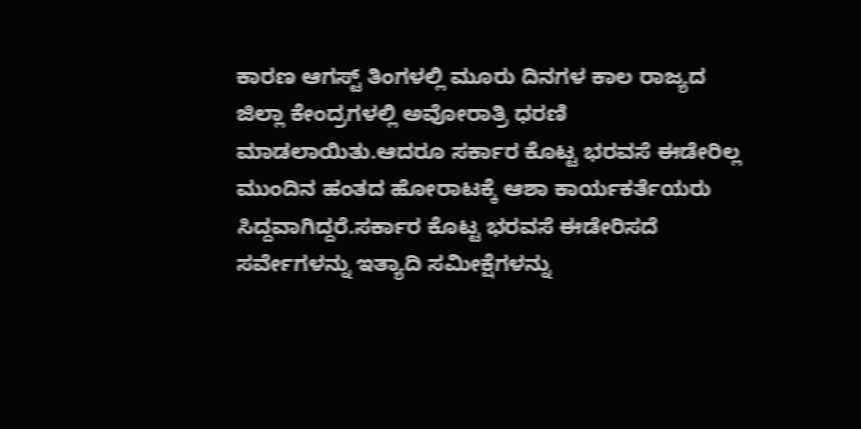ಕಾರಣ ಆಗಸ್ಟ್ ತಿಂಗಳಲ್ಲಿ ಮೂರು ದಿನಗಳ ಕಾಲ ರಾಜ್ಯದ ಜಿಲ್ಲಾ ಕೇಂದ್ರಗಳಲ್ಲಿ ಅವೋರಾತ್ರಿ ಧರಣಿ ಮಾಡಲಾಯಿತು.ಆದರೂ ಸರ್ಕಾರ ಕೊಟ್ಟ ಭರವಸೆ ಈಡೇರಿಲ್ಲ ಮುಂದಿನ ಹಂತದ ಹೋರಾಟಕ್ಕೆ ಆಶಾ ಕಾರ್ಯಕರ್ತೆಯರು ಸಿದ್ದವಾಗಿದ್ದರೆ.ಸರ್ಕಾರ ಕೊಟ್ಟ ಭರವಸೆ ಈಡೇರಿಸದೆ ಸರ್ವೇಗಳನ್ನು ಇತ್ಯಾದಿ ಸಮೀಕ್ಷೆಗಳನ್ನು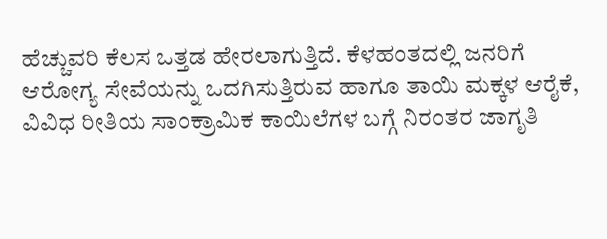ಹೆಚ್ಚುವರಿ ಕೆಲಸ ಒತ್ತಡ ಹೇರಲಾಗುತ್ತಿದೆ. ಕೆಳಹಂತದಲ್ಲಿ ಜನರಿಗೆ ಆರೋಗ್ಯ ಸೇವೆಯನ್ನು ಒದಗಿಸುತ್ತಿರುವ ಹಾಗೂ ತಾಯಿ ಮಕ್ಕಳ ಆರೈಕೆ, ವಿವಿಧ ರೀತಿಯ ಸಾಂಕ್ರಾಮಿಕ ಕಾಯಿಲೆಗಳ ಬಗ್ಗೆ ನಿರಂತರ ಜಾಗೃತಿ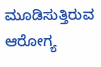ಮೂಡಿಸುತ್ತಿರುವ ಆರೋಗ್ಯ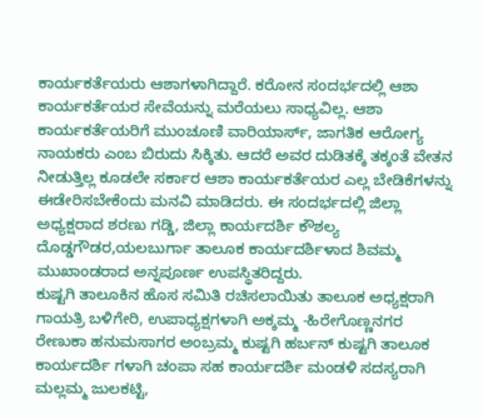ಕಾರ್ಯಕರ್ತೆಯರು ಆಶಾಗಳಾಗಿದ್ದಾರೆ. ಕರೋನ ಸಂದರ್ಭದಲ್ಲಿ ಆಶಾ ಕಾರ್ಯಕರ್ತೆಯರ ಸೇವೆಯನ್ನು ಮರೆಯಲು ಸಾಧ್ಯವಿಲ್ಲ. ಆಶಾ ಕಾರ್ಯಕರ್ತೆಯರಿಗೆ ಮುಂಚೂಣಿ ವಾರಿಯಾರ್ಸ್, ಜಾಗತಿಕ ಆರೋಗ್ಯ ನಾಯಕರು ಎಂಬ ಬಿರುದು ಸಿಕ್ಕಿತು. ಆದರೆ ಅವರ ದುಡಿತಕ್ಕೆ ತಕ್ಕಂತೆ ವೇತನ ನೀಡುತ್ತಿಲ್ಲ ಕೂಡಲೇ ಸರ್ಕಾರ ಆಶಾ ಕಾರ್ಯಕರ್ತೆಯರ ಎಲ್ಲ ಬೇಡಿಕೆಗಳನ್ನು ಈಡೇರಿಸಬೇಕೆಂದು ಮನವಿ ಮಾಡಿದರು. ಈ ಸಂದರ್ಭದಲ್ಲಿ ಜಿಲ್ಲಾ ಅಧ್ಯಕ್ಷರಾದ ಶರಣು ಗಡ್ಡಿ, ಜಿಲ್ಲಾ ಕಾರ್ಯದರ್ಶಿ ಕೌಶಲ್ಯ ದೊಡ್ಡಗೌಡರ,ಯಲಬುರ್ಗಾ ತಾಲೂಕ ಕಾರ್ಯದರ್ಶಿಳಾದ ಶಿವಮ್ಮ ಮುಖಾಂಡರಾದ ಅನ್ನಪೂರ್ಣ ಉಪಸ್ಥಿತರಿದ್ದರು.
ಕುಷ್ಟಗಿ ತಾಲೂಕಿನ ಹೊಸ ಸಮಿತಿ ರಚಿಸಲಾಯಿತು ತಾಲೂಕ ಅಧ್ಯಕ್ಷರಾಗಿ ಗಾಯತ್ರಿ ಬಳಿಗೇರಿ, ಉಪಾಧ್ಯಕ್ಷಗಳಾಗಿ ಅಕ್ಕಮ್ಮ -ಹಿರೇಗೊಣ್ಣನಗರ ರೇಣುಕಾ ಹನುಮಸಾಗರ ಅಂಬ್ರಮ್ಮ ಕುಷ್ಟಗಿ ಹರ್ಬನ್ ಕುಷ್ಟಗಿ ತಾಲೂಕ ಕಾರ್ಯದರ್ಶಿ ಗಳಾಗಿ ಚಂಪಾ ಸಹ ಕಾರ್ಯದರ್ಶಿ ಮಂಡಳಿ ಸದಸ್ಯರಾಗಿ ಮಲ್ಲಮ್ಮ ಜುಲಕಟ್ಟಿ,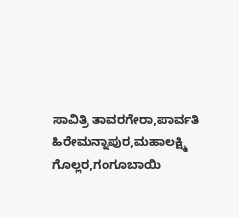ಸಾವಿತ್ರಿ ತಾವರಗೇರಾ,ಪಾರ್ವತಿ ಹಿರೇಮನ್ನಾಪುರ,ಮಹಾಲಕ್ಷ್ಮಿ ಗೊಲ್ಲರ,ಗಂಗೂಬಾಯಿ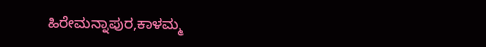ಹಿರೇಮನ್ನಾಪುರ,ಕಾಳಮ್ಮ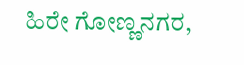ಹಿರೇ ಗೋಣ್ಣನಗರ,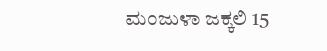ಮಂಜುಳಾ ಜಕ್ಕಲಿ 15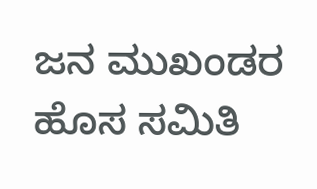ಜನ ಮುಖಂಡರ ಹೊಸ ಸಮಿತಿ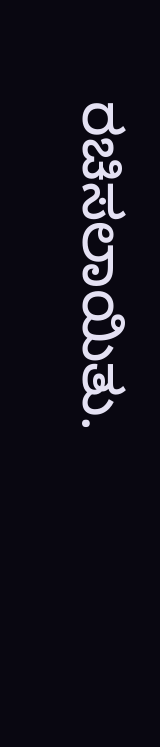ರಚಿಸಲಾಯಿತು.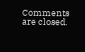Comments are closed.